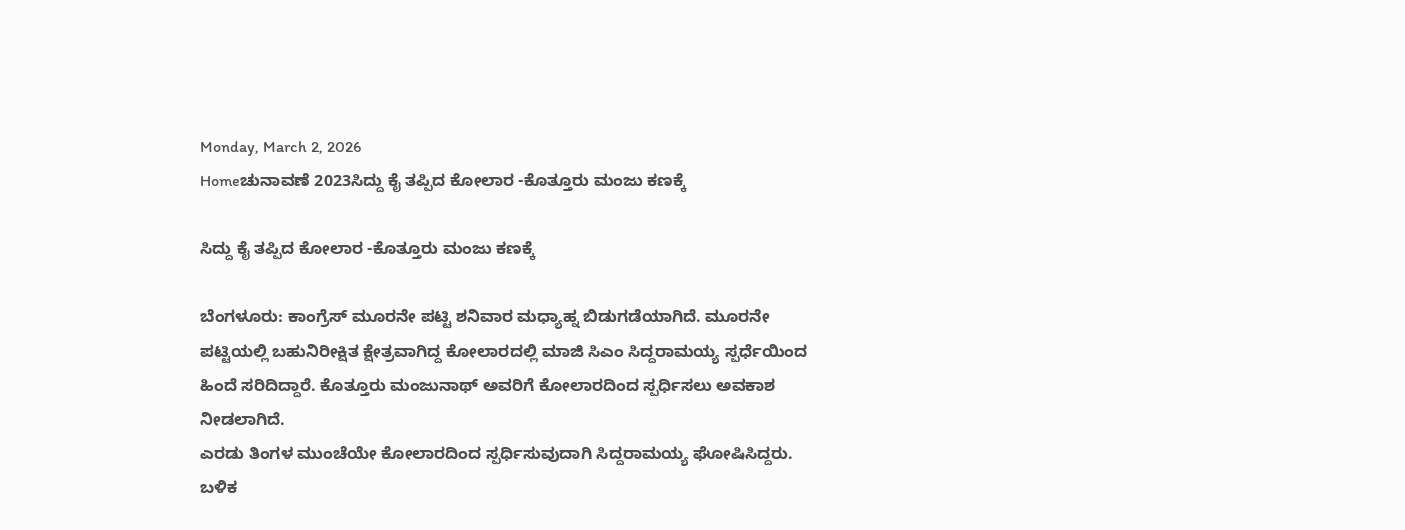Monday, March 2, 2026
Homeಚುನಾವಣೆ 2023ಸಿದ್ದು ಕೈ ತಪ್ಪಿದ ಕೋಲಾರ -ಕೊತ್ತೂರು ಮಂಜು ಕಣಕ್ಕೆ

ಸಿದ್ದು ಕೈ ತಪ್ಪಿದ ಕೋಲಾರ -ಕೊತ್ತೂರು ಮಂಜು ಕಣಕ್ಕೆ

ಬೆಂಗಳೂರು: ಕಾಂಗ್ರೆಸ್ ಮೂರನೇ ಪಟ್ಟಿ ಶನಿವಾರ ಮಧ್ಯಾಹ್ನ ಬಿಡುಗಡೆಯಾಗಿದೆ. ಮೂರನೇ ಪಟ್ಟಿಯಲ್ಲಿ ಬಹುನಿರೀಕ್ಷಿತ ಕ್ಷೇತ್ರವಾಗಿದ್ದ ಕೋಲಾರದಲ್ಲಿ ಮಾಜಿ ಸಿಎಂ ಸಿದ್ದರಾಮಯ್ಯ ಸ್ಪರ್ಧೆಯಿಂದ ಹಿಂದೆ ಸರಿದಿದ್ದಾರೆ. ಕೊತ್ತೂರು ಮಂಜುನಾಥ್ ಅವರಿಗೆ ಕೋಲಾರದಿಂದ ಸ್ಪರ್ಧಿಸಲು ಅವಕಾಶ ನೀಡಲಾಗಿದೆ.
ಎರಡು ತಿಂಗಳ ಮುಂಚೆಯೇ ಕೋಲಾರದಿಂದ ಸ್ಪರ್ಧಿಸುವುದಾಗಿ ಸಿದ್ದರಾಮಯ್ಯ ಘೋಷಿಸಿದ್ದರು. ಬಳಿಕ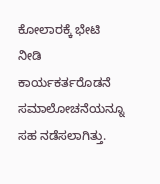ಕೋಲಾರಕ್ಕೆ ಭೇಟಿ ನೀಡಿ ಕಾರ್ಯಕರ್ತರೊಡನೆ ಸಮಾಲೋಚನೆಯನ್ನೂ ಸಹ ನಡೆಸಲಾಗಿತ್ತು.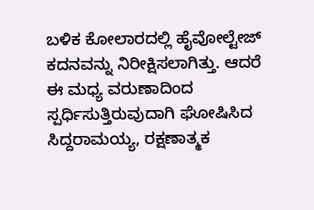ಬಳಿಕ ಕೋಲಾರದಲ್ಲಿ ಹೈವೋಲ್ಟೇಜ್ ಕದನವನ್ನು ನಿರೀಕ್ಷಿಸಲಾಗಿತ್ತು. ಆದರೆ ಈ ಮಧ್ಯ ವರುಣಾದಿಂದ ಸ್ಪರ್ಧಿಸುತ್ತಿರುವುದಾಗಿ ಘೋಷಿಸಿದ ಸಿದ್ದರಾಮಯ್ಯ, ರಕ್ಷಣಾತ್ಮಕ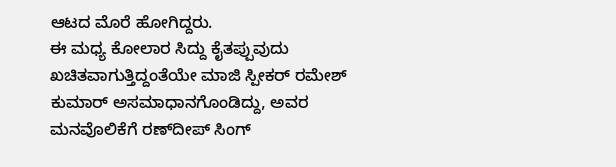ಆಟದ ಮೊರೆ ಹೋಗಿದ್ದರು.
ಈ ಮಧ್ಯ ಕೋಲಾರ ಸಿದ್ದು ಕೈತಪ್ಪುವುದು ಖಚಿತವಾಗುತ್ತಿದ್ದಂತೆಯೇ ಮಾಜಿ ಸ್ಪೀಕರ್ ರಮೇಶ್ ಕುಮಾರ್ ಅಸಮಾಧಾನಗೊಂಡಿದ್ದು, ಅವರ ಮನವೊಲಿಕೆಗೆ ರಣ್‌ದೀಪ್ ಸಿಂಗ್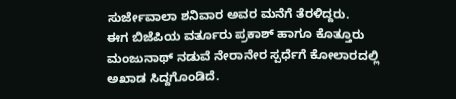ಸುರ್ಜೇವಾಲಾ ಶನಿವಾರ ಅವರ ಮನೆಗೆ ತೆರಳಿದ್ದರು.
ಈಗ ಬಿಜೆಪಿಯ ವರ್ತೂರು ಪ್ರಕಾಶ್ ಹಾಗೂ ಕೊತ್ತೂರು ಮಂಜುನಾಥ್ ನಡುವೆ ನೇರಾನೇರ ಸ್ಪರ್ಧೆಗೆ ಕೋಲಾರದಲ್ಲಿ ಅಖಾಡ ಸಿದ್ದಗೊಂಡಿದೆ.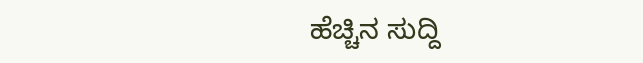ಹೆಚ್ಚಿನ ಸುದ್ದಿ